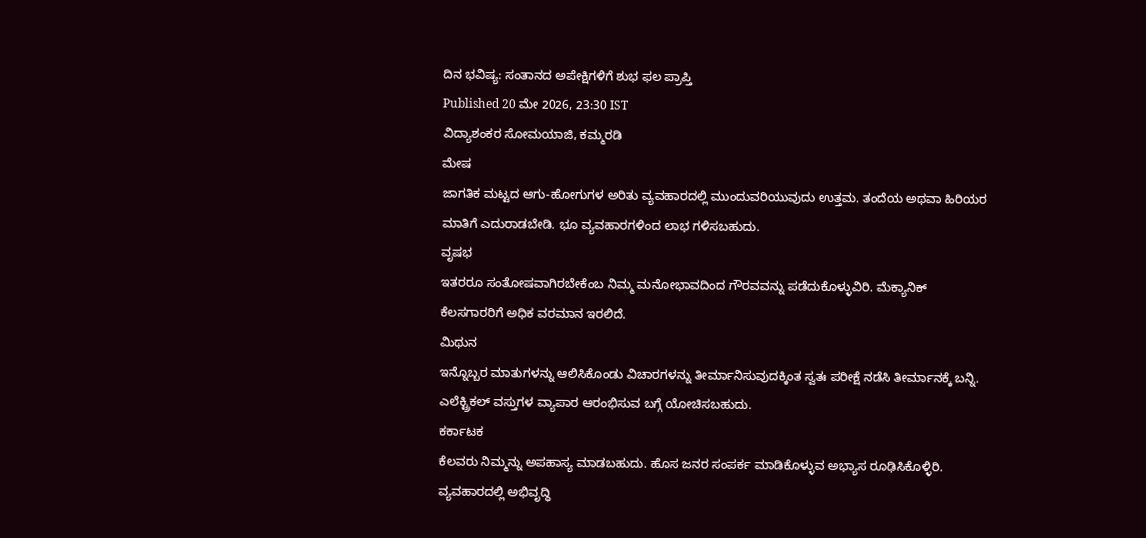ದಿನ ಭವಿಷ್ಯ: ಸಂತಾನದ ಅಪೇಕ್ಷಿಗಳಿಗೆ ಶುಭ ಫಲ ಪ್ರಾಪ್ತಿ
Published 20 ಮೇ 2026, 23:30 IST
ವಿದ್ಯಾಶಂಕರ ಸೋಮಯಾಜಿ, ಕಮ್ಮರಡಿ
ಮೇಷ
ಜಾಗತಿಕ ಮಟ್ಟದ ಆಗು-ಹೋಗುಗಳ ಅರಿತು ವ್ಯವಹಾರದಲ್ಲಿ ಮುಂದುವರಿಯುವುದು ಉತ್ತಮ. ತಂದೆಯ ಅಥವಾ ಹಿರಿಯರ ಮಾತಿಗೆ ಎದುರಾಡಬೇಡಿ. ಭೂ ವ್ಯವಹಾರಗಳಿಂದ ಲಾಭ ಗಳಿಸಬಹುದು.
ವೃಷಭ
ಇತರರೂ ಸಂತೋಷವಾಗಿರಬೇಕೆಂಬ ನಿಮ್ಮ ಮನೋಭಾವದಿಂದ ಗೌರವವನ್ನು ಪಡೆದುಕೊಳ್ಳುವಿರಿ. ಮೆಕ್ಯಾನಿಕ್ ಕೆಲಸಗಾರರಿಗೆ ಅಧಿಕ ವರಮಾನ ಇರಲಿದೆ.
ಮಿಥುನ
ಇನ್ನೊಬ್ಬರ ಮಾತುಗಳನ್ನು ಆಲಿಸಿಕೊಂಡು ವಿಚಾರಗಳನ್ನು ತೀರ್ಮಾನಿಸುವುದಕ್ಕಿಂತ ಸ್ವತಃ ಪರೀಕ್ಷೆ ನಡೆಸಿ ತೀರ್ಮಾನಕ್ಕೆ ಬನ್ನಿ. ಎಲೆಕ್ಟ್ರಿಕಲ್ ವಸ್ತುಗಳ ವ್ಯಾಪಾರ ಆರಂಭಿಸುವ ಬಗ್ಗೆ ಯೋಚಿಸಬಹುದು.
ಕರ್ಕಾಟಕ
ಕೆಲವರು ನಿಮ್ಮನ್ನು ಅಪಹಾಸ್ಯ ಮಾಡಬಹುದು. ಹೊಸ ಜನರ ಸಂಪರ್ಕ ಮಾಡಿಕೊಳ್ಳುವ ಅಭ್ಯಾಸ ರೂಢಿಸಿಕೊಳ್ಳಿರಿ. ವ್ಯವಹಾರದಲ್ಲಿ ಅಭಿವೃದ್ಧಿ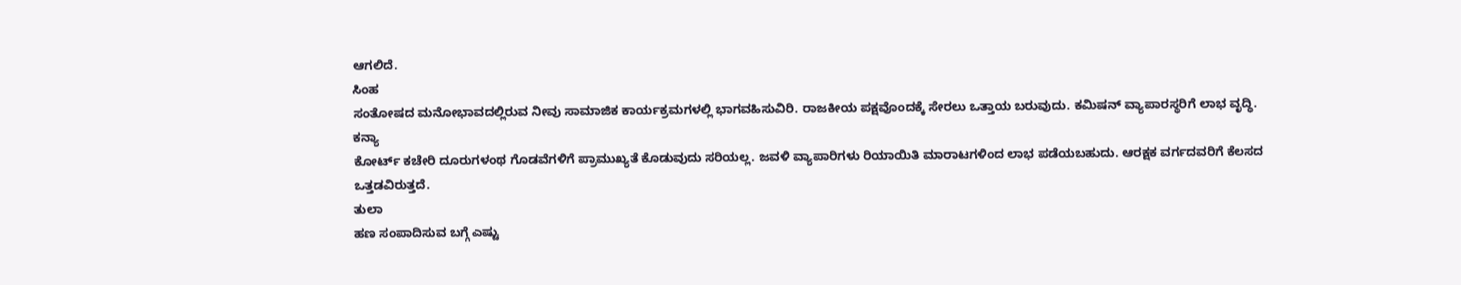ಆಗಲಿದೆ.
ಸಿಂಹ
ಸಂತೋಷದ ಮನೋಭಾವದಲ್ಲಿರುವ ನೀವು ಸಾಮಾಜಿಕ ಕಾರ್ಯಕ್ರಮಗಳಲ್ಲಿ ಭಾಗವಹಿಸುವಿರಿ. ರಾಜಕೀಯ ಪಕ್ಷವೊಂದಕ್ಕೆ ಸೇರಲು ಒತ್ತಾಯ ಬರುವುದು. ಕಮಿಷನ್ ವ್ಯಾಪಾರಸ್ಥರಿಗೆ ಲಾಭ ವೃದ್ಧಿ.
ಕನ್ಯಾ
ಕೋರ್ಟ್ ಕಚೇರಿ ದೂರುಗಳಂಥ ಗೊಡವೆಗಳಿಗೆ ಪ್ರಾಮುಖ್ಯತೆ ಕೊಡುವುದು ಸರಿಯಲ್ಲ. ಜವಳಿ ವ್ಯಾಪಾರಿಗಳು ರಿಯಾಯಿತಿ ಮಾರಾಟಗಳಿಂದ ಲಾಭ ಪಡೆಯಬಹುದು. ಆರಕ್ಷಕ ವರ್ಗದವರಿಗೆ ಕೆಲಸದ ಒತ್ತಡವಿರುತ್ತದೆ.
ತುಲಾ
ಹಣ ಸಂಪಾದಿಸುವ ಬಗ್ಗೆ ಎಷ್ಟು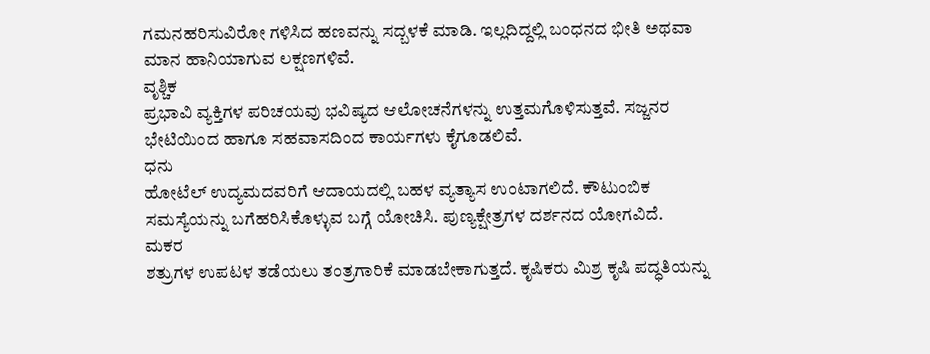ಗಮನಹರಿಸುವಿರೋ ಗಳಿಸಿದ ಹಣವನ್ನು ಸದ್ಬಳಕೆ ಮಾಡಿ. ಇಲ್ಲದಿದ್ದಲ್ಲಿ ಬಂಧನದ ಭೀತಿ ಅಥವಾ ಮಾನ ಹಾನಿಯಾಗುವ ಲಕ್ಷಣಗಳಿವೆ.
ವೃಶ್ಚಿಕ
ಪ್ರಭಾವಿ ವ್ಯಕ್ತಿಗಳ ಪರಿಚಯವು ಭವಿಷ್ಯದ ಆಲೋಚನೆಗಳನ್ನು ಉತ್ತಮಗೊಳಿಸುತ್ತವೆ. ಸಜ್ಜನರ ಭೇಟಿಯಿಂದ ಹಾಗೂ ಸಹವಾಸದಿಂದ ಕಾರ್ಯಗಳು ಕೈಗೂಡಲಿವೆ.
ಧನು
ಹೋಟೆಲ್ ಉದ್ಯಮದವರಿಗೆ ಆದಾಯದಲ್ಲಿ ಬಹಳ ವ್ಯತ್ಯಾಸ ಉಂಟಾಗಲಿದೆ. ಕೌಟುಂಬಿಕ ಸಮಸ್ಯೆಯನ್ನು ಬಗೆಹರಿಸಿಕೊಳ್ಳುವ ಬಗ್ಗೆ ಯೋಚಿಸಿ. ಪುಣ್ಯಕ್ಷೇತ್ರಗಳ ದರ್ಶನದ ಯೋಗವಿದೆ.
ಮಕರ
ಶತ್ರುಗಳ ಉಪಟಳ ತಡೆಯಲು ತಂತ್ರಗಾರಿಕೆ ಮಾಡಬೇಕಾಗುತ್ತದೆ. ಕೃಷಿಕರು ಮಿಶ್ರ ಕೃಷಿ ಪದ್ಧತಿಯನ್ನು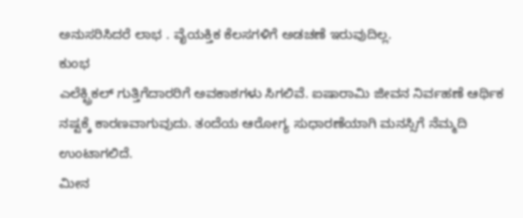ಅನುಸರಿಸಿದರೆ ಲಾಭ . ವೈಯಕ್ತಿಕ ಕೆಲಸಗಳಿಗೆ ಅಡಚಣೆ ಇರುವುದಿಲ್ಲ.
ಕುಂಭ
ಎಲೆಕ್ಟ್ರಿಕಲ್ ಗುತ್ತಿಗೆದಾರರಿಗೆ ಅವಕಾಶಗಳು ಸಿಗಲಿವೆ. ಐಷಾರಾಮಿ ಜೀವನ ನಿರ್ವಹಣೆ ಆರ್ಥಿಕ ನಷ್ಟಕ್ಕೆ ಕಾರಣವಾಗುವುದು. ತಂದೆಯ ಆರೋಗ್ಯ ಸುಧಾರಣೆಯಾಗಿ ಮನಸ್ಸಿಗೆ ನೆಮ್ಮದಿ ಉಂಟಾಗಲಿದೆ.
ಮೀನ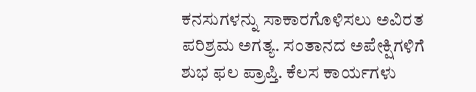ಕನಸುಗಳನ್ನು ಸಾಕಾರಗೊಳಿಸಲು ಅವಿರತ ಪರಿಶ್ರಮ ಅಗತ್ಯ. ಸಂತಾನದ ಅಪೇಕ್ಷಿಗಳಿಗೆ ಶುಭ ಫಲ ಪ್ರಾಪ್ತಿ. ಕೆಲಸ ಕಾರ್ಯಗಳು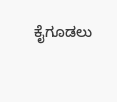ಕೈಗೂಡಲು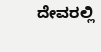ದೇವರಲ್ಲಿ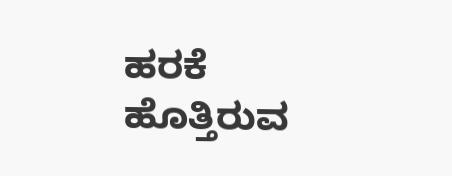ಹರಕೆ ಹೊತ್ತಿರುವ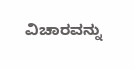ವಿಚಾರವನ್ನು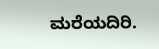ಮರೆಯದಿರಿ.